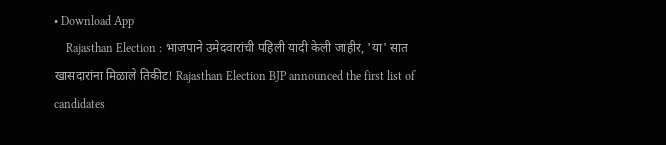• Download App
    Rajasthan Election : भाजपाने उमेदवारांची पहिली यादी केली जाहीर, 'या' सात खासदारांना मिळाले तिकीट! Rajasthan Election BJP announced the first list of candidates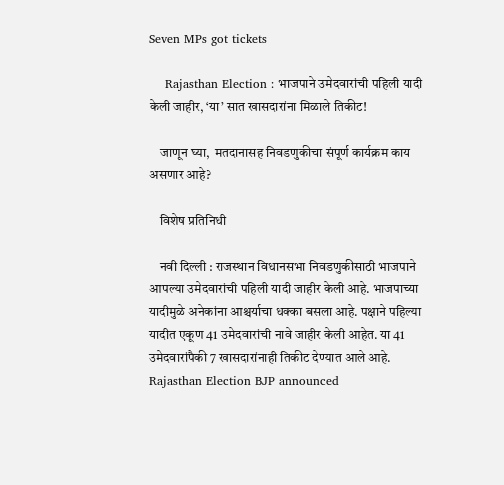Seven MPs got tickets

    Rajasthan Election : भाजपाने उमेदवारांची पहिली यादी केली जाहीर, ‘या’ सात खासदारांना मिळाले तिकीट!

    जाणून घ्या,  मतदानासह निवडणुकीचा संपूर्ण कार्यक्रम काय असणार आहे?

    विशेष प्रतिनिधी

    नवी दिल्ली : राजस्थान विधानसभा निवडणुकीसाठी भाजपाने आपल्या उमेदवारांची पहिली यादी जाहीर केली आहे. भाजपाच्या यादीमुळे अनेकांना आश्चर्याचा धक्का बसला आहे. पक्षाने पहिल्या यादीत एकूण 41 उमेदवारांची नावे जाहीर केली आहेत. या 41 उमेदवारांपैकी 7 खासदारांनाही तिकीट देण्यात आले आहे. Rajasthan Election BJP announced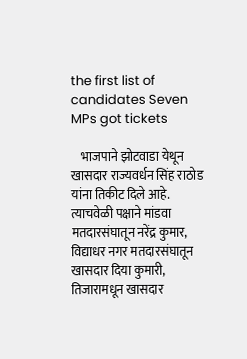the first list of candidates Seven MPs got tickets

    भाजपाने झोटवाडा येथून खासदार राज्यवर्धन सिंह राठोड यांना तिकीट दिले आहे. त्याचवेळी पक्षाने मांडवा मतदारसंघातून नरेंद्र कुमार, विद्याधर नगर मतदारसंघातून खासदार दिया कुमारी, तिजारामधून खासदार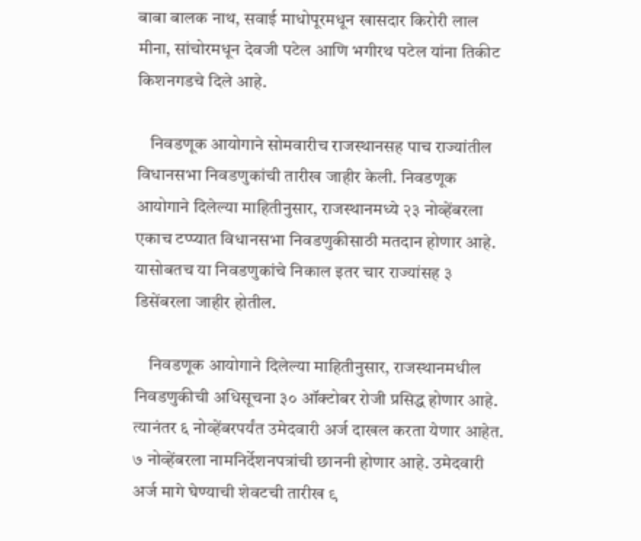बाबा बालक नाथ, सवाई माधोपूरमधून खासदार किरोरी लाल मीना, सांचोरमधून देवजी पटेल आणि भगीरथ पटेल यांना तिकीट किशनगडचे दिले आहे.

    निवडणूक आयोगाने सोमवारीच राजस्थानसह पाच राज्यांतील विधानसभा निवडणुकांची तारीख जाहीर केली. निवडणूक आयोगाने दिलेल्या माहितीनुसार, राजस्थानमध्ये २३ नोव्हेंबरला एकाच टप्प्यात विधानसभा निवडणुकीसाठी मतदान होणार आहे. यासोबतच या निवडणुकांचे निकाल इतर चार राज्यांसह ३ डिसेंबरला जाहीर होतील.

    निवडणूक आयोगाने दिलेल्या माहितीनुसार, राजस्थानमधील निवडणुकीची अधिसूचना ३० ऑक्टोबर रोजी प्रसिद्ध होणार आहे. त्यानंतर ६ नोव्हेंबरपर्यंत उमेदवारी अर्ज दाखल करता येणार आहेत. ७ नोव्हेंबरला नामनिर्देशनपत्रांची छाननी होणार आहे. उमेदवारी अर्ज मागे घेण्याची शेवटची तारीख ९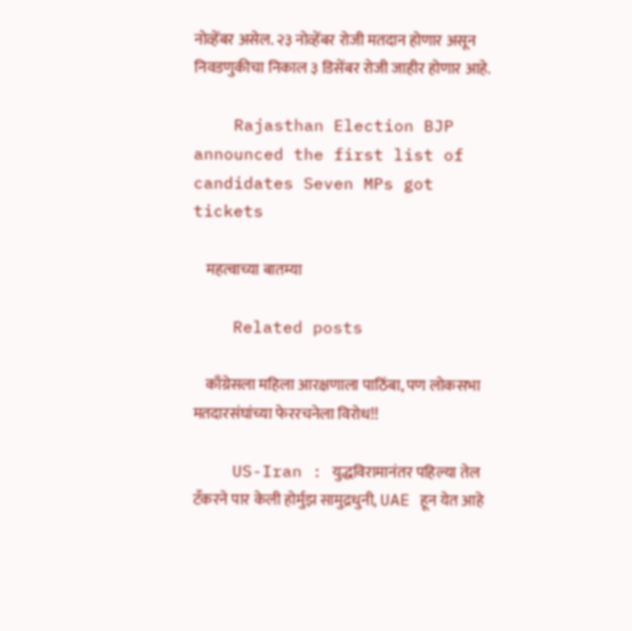नोव्हेंबर असेल. २३ नोव्हेंबर रोजी मतदान होणार असून निवडणुकीचा निकाल ३ डिसेंबर रोजी जाहीर होणार आहे.

    Rajasthan Election BJP announced the first list of candidates Seven MPs got tickets

    महत्वाच्या बातम्या

    Related posts

    काँग्रेसला महिला आरक्षणाला पाठिंबा, पण लोकसभा मतदारसंघांच्या फेररचनेला विरोध!!

    US-Iran : युद्धविरामानंतर पहिल्या तेल टँकरने पार केली होर्मुझ सामुद्रधुनी, UAE हून येत आहे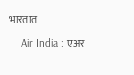भारतात

    Air India : एअर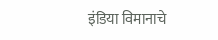इंडिया विमानाचे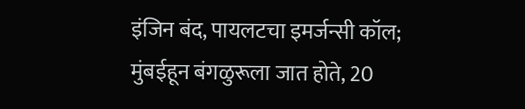इंजिन बंद, पायलटचा इमर्जन्सी कॉल; मुंबईहून बंगळुरूला जात होते, 20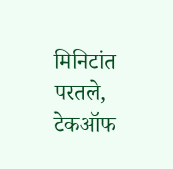मिनिटांत परतले, टेकऑफ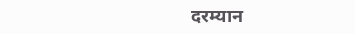दरम्यान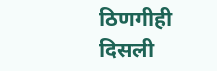ठिणगीही दिसली